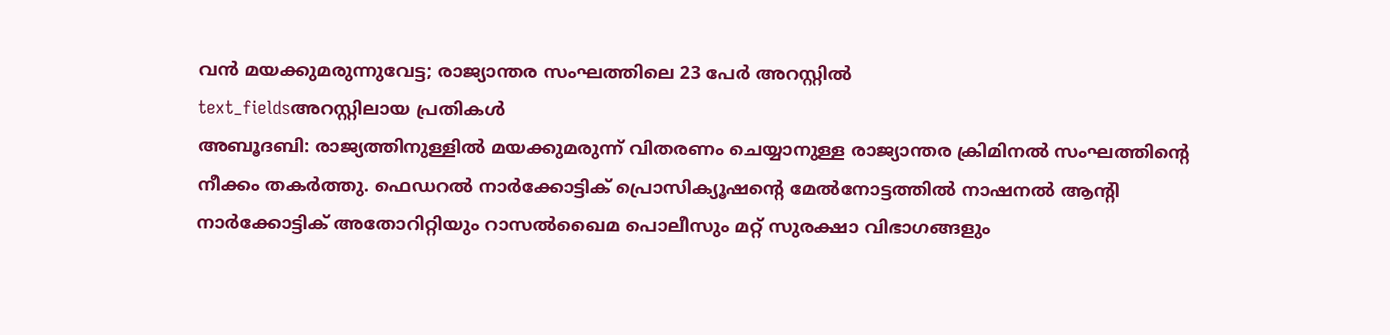വൻ മയക്കുമരുന്നുവേട്ട; രാജ്യാന്തര സംഘത്തിലെ 23 പേർ അറസ്റ്റിൽ
text_fieldsഅറസ്റ്റിലായ പ്രതികൾ
അബൂദബി: രാജ്യത്തിനുള്ളിൽ മയക്കുമരുന്ന് വിതരണം ചെയ്യാനുള്ള രാജ്യാന്തര ക്രിമിനൽ സംഘത്തിന്റെ നീക്കം തകർത്തു. ഫെഡറൽ നാർക്കോട്ടിക് പ്രൊസിക്യൂഷന്റെ മേൽനോട്ടത്തിൽ നാഷനൽ ആന്റി നാർക്കോട്ടിക് അതോറിറ്റിയും റാസൽഖൈമ പൊലീസും മറ്റ് സുരക്ഷാ വിഭാഗങ്ങളും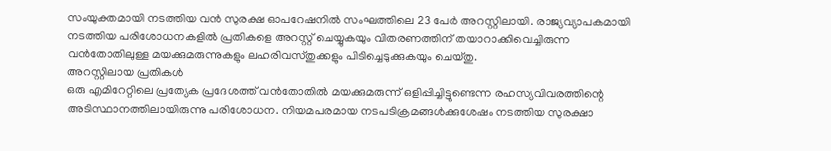സംയുക്തമായി നടത്തിയ വൻ സുരക്ഷ ഓപറേഷനിൽ സംഘത്തിലെ 23 പേർ അറസ്റ്റിലായി. രാജ്യവ്യാപകമായി നടത്തിയ പരിശോധനകളിൽ പ്രതികളെ അറസ്റ്റ് ചെയ്യുകയും വിതരണത്തിന് തയാറാക്കിവെച്ചിരുന്ന വൻതോതിലുള്ള മയക്കുമരുന്നുകളും ലഹരിവസ്തുക്കളും പിടിച്ചെടുക്കുകയും ചെയ്തു.
അറസ്റ്റിലായ പ്രതികൾ
ഒരു എമിറേറ്റിലെ പ്രത്യേക പ്രദേശത്ത് വൻതോതിൽ മയക്കുമരുന്ന് ഒളിപ്പിച്ചിട്ടുണ്ടെന്ന രഹസ്യവിവരത്തിന്റെ അടിസ്ഥാനത്തിലായിരുന്നു പരിശോധന. നിയമപരമായ നടപടിക്രമങ്ങൾക്കുശേഷം നടത്തിയ സുരക്ഷാ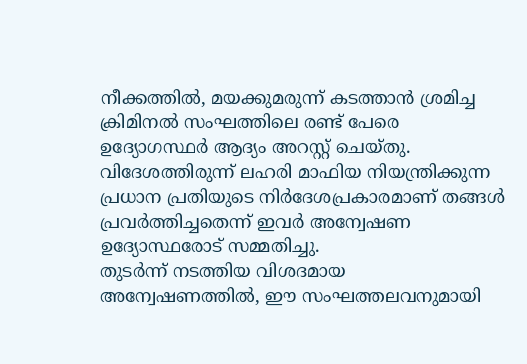നീക്കത്തിൽ, മയക്കുമരുന്ന് കടത്താൻ ശ്രമിച്ച ക്രിമിനൽ സംഘത്തിലെ രണ്ട് പേരെ ഉദ്യോഗസ്ഥർ ആദ്യം അറസ്റ്റ് ചെയ്തു. വിദേശത്തിരുന്ന് ലഹരി മാഫിയ നിയന്ത്രിക്കുന്ന പ്രധാന പ്രതിയുടെ നിർദേശപ്രകാരമാണ് തങ്ങൾ പ്രവർത്തിച്ചതെന്ന് ഇവർ അന്വേഷണ ഉദ്യോസ്ഥരോട് സമ്മതിച്ചു.
തുടർന്ന് നടത്തിയ വിശദമായ അന്വേഷണത്തിൽ, ഈ സംഘത്തലവനുമായി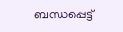ബന്ധപ്പെട്ട്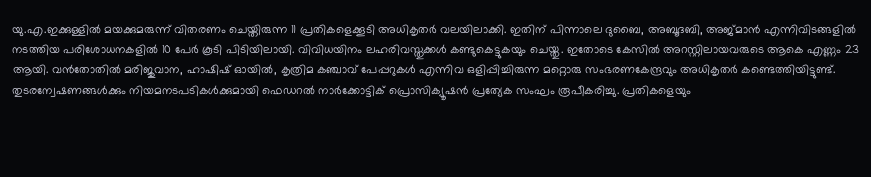യു.എ.ഇക്കുള്ളിൽ മയക്കുമരുന്ന് വിതരണം ചെയ്തിരുന്ന 11 പ്രതികളെക്കൂടി അധികൃതർ വലയിലാക്കി. ഇതിന് പിന്നാലെ ദുബൈ, അബൂദബി, അജ്മാൻ എന്നിവിടങ്ങളിൽ നടത്തിയ പരിശോധനകളിൽ 10 പേർ കൂടി പിടിയിലായി. വിവിധയിനം ലഹരിവസ്തുക്കൾ കണ്ടുകെട്ടുകയും ചെയ്തു. ഇതോടെ കേസിൽ അറസ്റ്റിലായവരുടെ ആകെ എണ്ണം 23 ആയി. വൻതോതിൽ മരിജുവാന, ഹാഷിഷ് ഓയിൽ, കൃത്രിമ കഞ്ചാവ് പേപ്പറുകൾ എന്നിവ ഒളിപ്പിച്ചിരുന്ന മറ്റൊരു സംഭരണകേന്ദ്രവും അധികൃതർ കണ്ടെത്തിയിട്ടുണ്ട്.
തുടരന്വേഷണങ്ങൾക്കും നിയമനടപടികൾക്കുമായി ഫെഡറൽ നാർക്കോട്ടിക് പ്രൊസിക്യൂഷൻ പ്രത്യേക സംഘം രൂപീകരിച്ചു. പ്രതികളെയും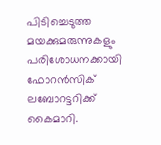പിടിച്ചെടുത്ത മയക്കുമരുന്നുകളും പരിശോധനക്കായി ഫോറൻസിക് ലബോറട്ടറിക്ക് കൈമാറി.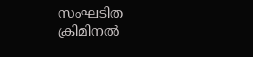സംഘടിത ക്രിമിനൽ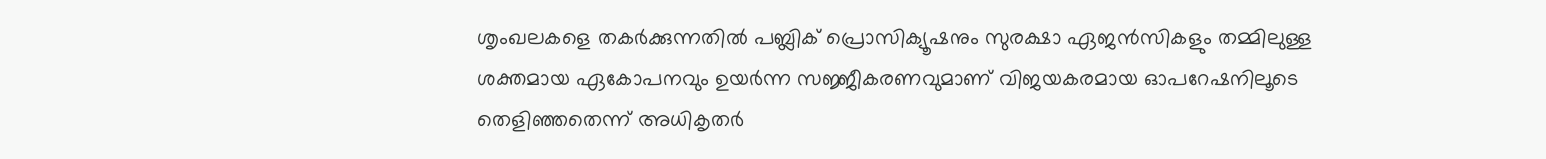ശൃംഖലകളെ തകർക്കുന്നതിൽ പബ്ലിക് പ്രൊസിക്യൂഷനും സുരക്ഷാ ഏജൻസികളും തമ്മിലുള്ള ശക്തമായ ഏകോപനവും ഉയർന്ന സജ്ജീകരണവുമാണ് വിജയകരമായ ഓപറേഷനിലൂടെ തെളിഞ്ഞതെന്ന് അധികൃതർ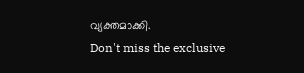വ്യക്തമാക്കി.
Don't miss the exclusive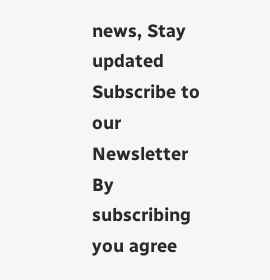news, Stay updated
Subscribe to our Newsletter
By subscribing you agree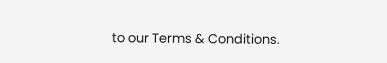to our Terms & Conditions.